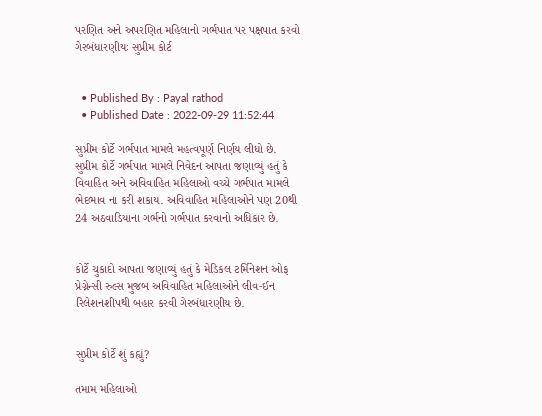પરણિત અને અપરણિત મહિલાનો ગર્ભપાત પર પક્ષપાત કરવો ગેરબંધારણીયઃ સુપ્રીમ કોર્ટ


  • Published By : Payal rathod
  • Published Date : 2022-09-29 11:52:44

સુપ્રીમ કોર્ટે ગર્ભપાત મામલે મહત્વપૂર્ણ નિર્ણય લીધો છે. સુપ્રીમ કોર્ટે ગર્ભપાત મામલે નિવેદન આપતા જણાવ્યું હતું કે વિવાહિત અને અવિવાહિત મહિલાઓ વચ્ચે ગર્ભપાત મામલે ભેદભાવ ના કરી શકાય. અવિવાહિત મહિલાઓને પણ 20થી 24 અઠવાડિયાના ગર્ભનો ગર્ભપાત કરવાનો અધિકાર છે.


કોર્ટે ચુકાદો આપતા જણાવ્યું હતું કે મેડિકલ ટર્મિનેશન ઓફ પ્રેગ્નેન્સી રુલ્સ મુજબ અવિવાહિત મહિલાઓને લીવ-ઈન રિલેશનશીપથી બહાર કરવી ગેરબંધારણીય છે.


સુપ્રીમ કોર્ટે શું કહ્યું?

તમામ મહિલાઓ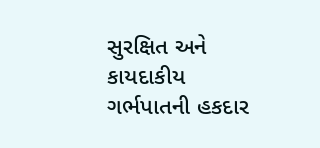સુરક્ષિત અને કાયદાકીય ગર્ભપાતની હકદાર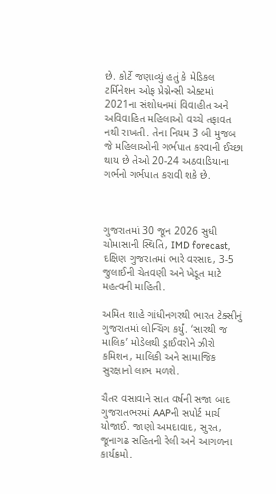છે. કોર્ટે જણાવ્યું હતું કે મેડિકલ ટર્મિનેશન ઓફ પ્રેગ્નેન્સી એક્ટમાં 2021ના સંશોધનમાં વિવાહીત અને અવિવાહિત મહિલાઓ વચ્ચે તફાવત નથી રાખતી. તેના નિયમ 3 બી મુજબ જે મહિલાઓની ગર્ભપાત કરવાની ઈચ્છા થાય છે તેઓ 20-24 અઠવાડિયાના ગર્ભનો ગર્ભપાત કરાવી શકે છે.



ગુજરાતમાં 30 જૂન 2026 સુધી ચોમાસાની સ્થિતિ, IMD forecast, દક્ષિણ ગુજરાતમાં ભારે વરસાદ, 3-5 જુલાઈની ચેતવણી અને ખેડૂત માટે મહત્વની માહિતી.

અમિત શાહે ગાંધીનગરથી ભારત ટેક્સીનું ગુજરાતમાં લોન્ચિંગ કર્યું. ‘સારથી જ માલિક’ મોડેલથી ડ્રાઈવરોને ઝીરો કમિશન, માલિકી અને સામાજિક સુરક્ષાનો લાભ મળશે.

ચૈતર વસાવાને સાત વર્ષની સજા બાદ ગુજરાતભરમાં AAPની સપોર્ટ માર્ચ યોજાઈ. જાણો અમદાવાદ, સુરત, જૂનાગઢ સહિતની રેલી અને આગળના કાર્યક્રમો.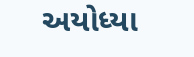અયોધ્યા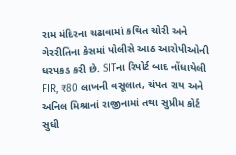રામ મંદિરના ચઢાવામાં કથિત ચોરી અને ગેરરીતિના કેસમાં પોલીસે આઠ આરોપીઓની ધરપકડ કરી છે. SITના રિપોર્ટ બાદ નોંધાયેલી FIR, ₹80 લાખની વસૂલાત, ચંપત રાય અને અનિલ મિશ્રાનાં રાજીનામાં તથા સુપ્રીમ કોર્ટ સુધી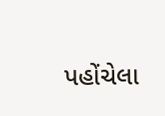પહોંચેલા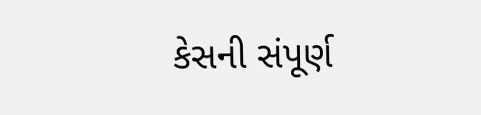કેસની સંપૂર્ણ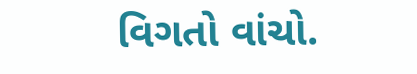વિગતો વાંચો.